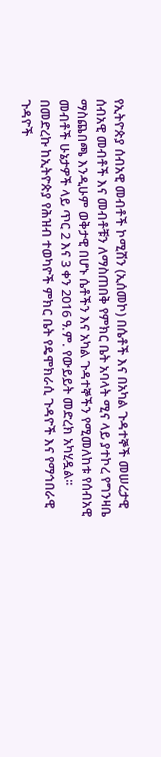የኢትዮጵያ ሰብአዊ መብቶች ኮሚሽን (ኢሰመኮ) በሴቶች እና በአካል ጉዳተኞች መሠረታዊ ሰብአዊ መብቶች እና መብቶቹን ለማስጠበቅ የምክር ቤት አባላት ሚና ላይ ያተኮረ የግንዛቤ ማስጨበጫ እንዲሁም ወቅታዊ በሆኑ ሴቶችን እና አካል ጉዳተኞችን የሚመለከቱ የሰብአዊ መብቶች ሁኔታዎች ላይ ጥር 2 እና 3 ቀን 2016 ዓ.ም. የውይይት መድረክ አካሂዷል፡፡ በመድረኩ ከኢትዮጵያ የሕዝብ ተወካዮች ምክር ቤት የዴሞክራሲ ጉዳዮች እና የማኅበራዊ ጉዳዮች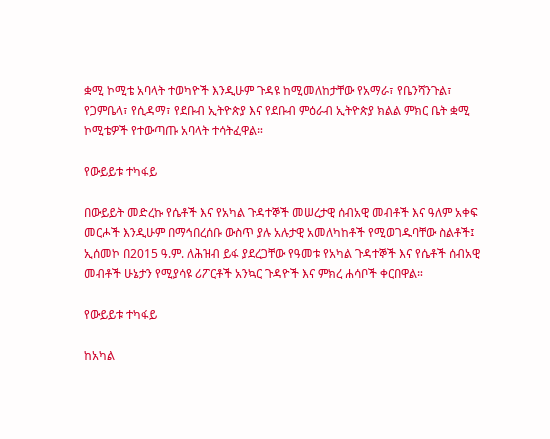ቋሚ ኮሚቴ አባላት ተወካዮች እንዲሁም ጉዳዩ ከሚመለከታቸው የአማራ፣ የቤንሻንጉል፣ የጋምቤላ፣ የሲዳማ፣ የደቡብ ኢትዮጵያ እና የደቡብ ምዕራብ ኢትዮጵያ ክልል ምክር ቤት ቋሚ ኮሚቴዎች የተውጣጡ አባላት ተሳትፈዋል።

የውይይቱ ተካፋይ

በውይይት መድረኩ የሴቶች እና የአካል ጉዳተኞች መሠረታዊ ሰብአዊ መብቶች እና ዓለም አቀፍ መርሖች እንዲሁም በማኅበረሰቡ ውስጥ ያሉ አሉታዊ አመለካከቶች የሚወገዱባቸው ስልቶች፤ ኢሰመኮ በ2015 ዓ.ም. ለሕዝብ ይፋ ያደረጋቸው የዓመቱ የአካል ጉዳተኞች እና የሴቶች ሰብአዊ መብቶች ሁኔታን የሚያሳዩ ሪፖርቶች አንኳር ጉዳዮች እና ምክረ ሐሳቦች ቀርበዋል።

የውይይቱ ተካፋይ

ከአካል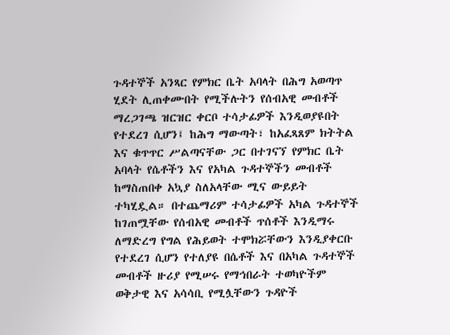ጉዳተኞች አንጻር የምክር ቤት አባላት በሕግ አወጣጥ ሂደት ሊጠቀሙበት የሚችሉትን የሰብአዊ መብቶች ማረጋገጫ ዝርዝር ቀርቦ ተሳታፊዎች እንዲወያዩበት የተደረገ ሲሆን፤ ከሕግ ማውጣት፣ ከአፈጻጸም ክትትል እና ቁጥጥር ሥልጣናቸው ጋር በተገናኘ የምክር ቤት አባላት የሴቶችን እና የአካል ጉዳተኞችን መብቶች ከማስጠበቀ አኳያ ስለአላቸው ሚና ውይይት ተካሂዷል። በተጨማሪም ተሳታፊዎች አካል ጉዳተኞች ከገጠሟቸው የሰብአዊ መብቶች ጥሰቶች እንዲማሩ ለማድረግ የግል የሕይወት ተሞክሯቸውን እንዲያቀርቡ የተደረገ ሲሆን የተለያዩ በሴቶች እና በአካል ጉዳተኞች መብቶች ዙሪያ የሚሠሩ የማኅበራት ተወካዮችም ወቅታዊ እና አሳሳቢ የሚሏቸውን ጉዳዮች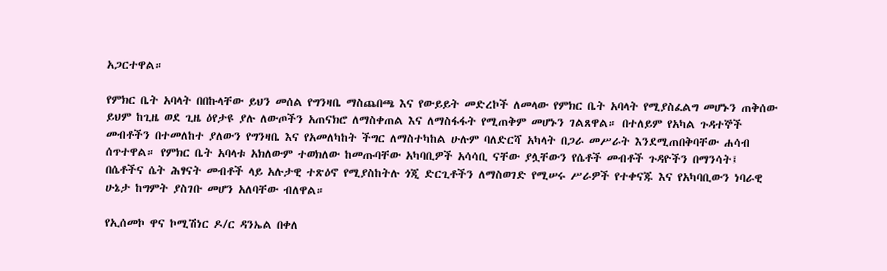አጋርተዋል።

የምክር ቤት አባላት በበኩላቸው ይህን መሰል የግንዛቤ ማስጨበጫ እና የውይይት መድረኮች ለመላው የምክር ቤት አባላት የሚያስፈልግ መሆኑን ጠቅሰው ይህም ከጊዜ ወደ ጊዜ ዕየታዩ ያሉ ለውጦችን አጠናክሮ ለማስቀጠል እና ለማስፋፋት የሚጠቅም መሆኑን ገልጸዋል። በተለይም የአካል ጉዳተኞች መብቶችን በተመለከተ ያለውን የግንዛቤ እና የአመለካከት ችግር ለማስተካከል ሁሉም ባለድርሻ አካላት በጋራ መሥራት እንደሚጠበቅባቸው ሐሳብ ሰጥተዋል። የምክር ቤት አባላቱ አክለውም ተወክለው ከመጡባቸው አካባቢዎች አሳሳቢ ናቸው ያሏቸውን የሴቶች መብቶች ጉዳዮችን በማንሳት፤ በሴቶችና ሴት ሕፃናት መብቶች ላይ አሉታዊ ተጽዕኖ የሚያስከትሉ ጎጂ ድርጊቶችን ለማስወገድ የሚሠሩ ሥራዎች የተቀናጁ እና የአካባቢውን ነባራዊ ሁኔታ ከግምት ያስገቡ መሆን አለባቸው ብለዋል።

የኢሰመኮ ዋና ኮሚሽነር ዶ/ር ዳንኤል በቀለ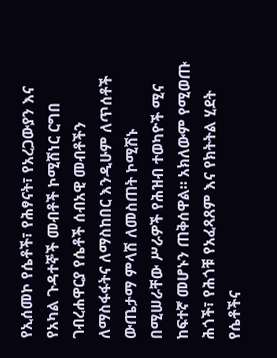የኢሰመኮ የሴቶች፣ የሕፃናት፣ የአረጋውያን እና የአካል ጉዳተኞች መብቶች ኮሚሽነር ርግበ ገብረሐዋርያ የሴቶች ሰብአዊ መብቶችን ለማስፋፋትና ለማስከበር እንዲሁም ለጥሰቶች ውጤታማ ምላሽ ለመስጠት ኮሚሽኑ በሚሠራቸው ሥራዎች የሕዝብ ተወካዮች ሚና ከፍተኛ መሆኑን ጠቅሰዋል። አክለውም የሚወጡ ሕጎች፣ የሕጎቹ የአፈጻጸም እና የክትትል ሂደት የሴቶችና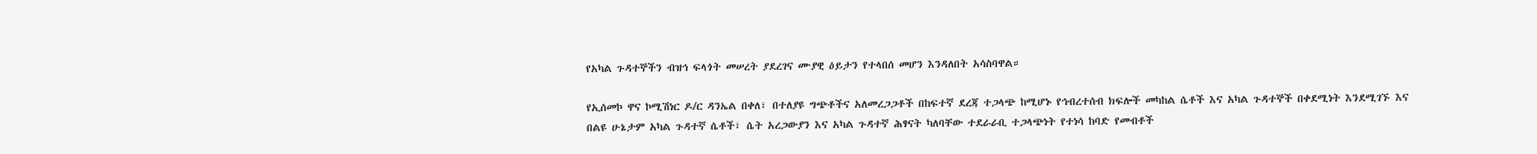የአካል ጉዳተኞችን ብዝኅ ፍላጎት መሠረት ያደረገና ሙያዊ ዕይታን የተላበሰ መሆን እንዳለበት አሳስባዋል።

የኢሰመኮ ዋና ኮሚሽነር ዶ/ር ዳንኤል በቀለ፣ በተለያዩ ግጭቶችና አለመረጋጋቶች በከፍተኛ ደረጃ ተጋላጭ ከሚሆኑ የኅብረተሰብ ክፍሎች መካከል ሴቶች እና አካል ጉዳተኞች በቀደሚነት እንደሚገኙ እና በልዩ ሁኔታም አካል ጉዳተኛ ሴቶች፣ ሴት አረጋውያን እና አካል ጉዳተኛ ሕፃናት ካለባቸው ተደራራቢ ተጋላጭነት የተነሳ ከባድ የመብቶች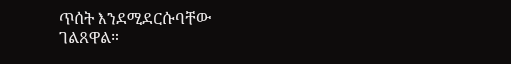ጥሰት እንደሚደርሱባቸው ገልጸዋል።